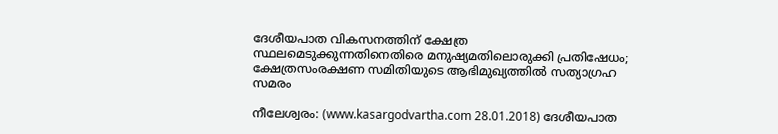ദേശീയപാത വികസനത്തിന് ക്ഷേത്ര സ്ഥലമെടുക്കുന്നതിനെതിരെ മനുഷ്യമതിലൊരുക്കി പ്രതിഷേധം; ക്ഷേത്രസംരക്ഷണ സമിതിയുടെ ആഭിമുഖ്യത്തില്‍ സത്യാഗ്രഹ സമരം

നീലേശ്വരം: (www.kasargodvartha.com 28.01.2018) ദേശീയപാത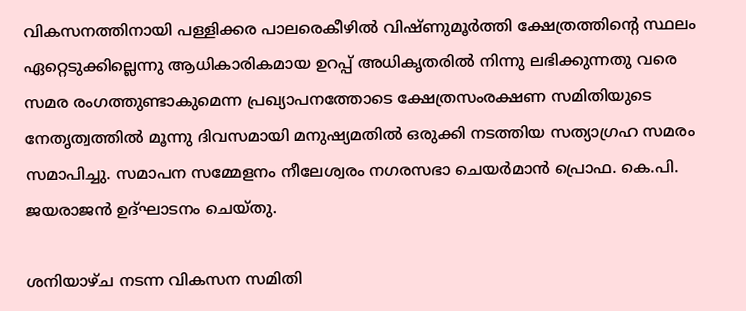വികസനത്തിനായി പള്ളിക്കര പാലരെകീഴില്‍ വിഷ്ണുമൂര്‍ത്തി ക്ഷേത്രത്തിന്റെ സ്ഥലം ഏറ്റെടുക്കില്ലെന്നു ആധികാരികമായ ഉറപ്പ് അധികൃതരില്‍ നിന്നു ലഭിക്കുന്നതു വരെ സമര രംഗത്തുണ്ടാകുമെന്ന പ്രഖ്യാപനത്തോടെ ക്ഷേത്രസംരക്ഷണ സമിതിയുടെ നേതൃത്വത്തില്‍ മൂന്നു ദിവസമായി മനുഷ്യമതില്‍ ഒരുക്കി നടത്തിയ സത്യാഗ്രഹ സമരം സമാപിച്ചു. സമാപന സമ്മേളനം നീലേശ്വരം നഗരസഭാ ചെയര്‍മാന്‍ പ്രൊഫ. കെ.പി. ജയരാജന്‍ ഉദ്ഘാടനം ചെയ്തു.

ശനിയാഴ്ച നടന്ന വികസന സമിതി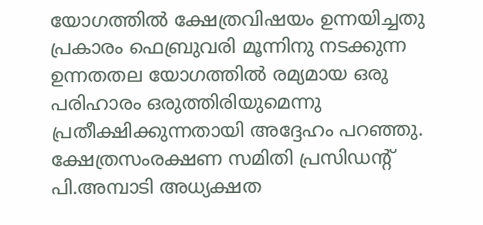യോഗത്തില്‍ ക്ഷേത്രവിഷയം ഉന്നയിച്ചതു പ്രകാരം ഫെബ്രുവരി മൂന്നിനു നടക്കുന്ന ഉന്നതതല യോഗത്തില്‍ രമ്യമായ ഒരു പരിഹാരം ഒരുത്തിരിയുമെന്നു പ്രതീക്ഷിക്കുന്നതായി അദ്ദേഹം പറഞ്ഞു. ക്ഷേത്രസംരക്ഷണ സമിതി പ്രസിഡന്റ് പി.അമ്പാടി അധ്യക്ഷത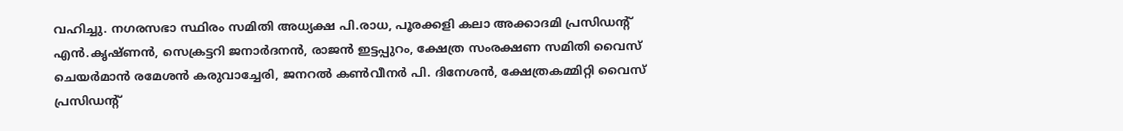വഹിച്ചു. നഗരസഭാ സ്ഥിരം സമിതി അധ്യക്ഷ പി.രാധ, പൂരക്കളി കലാ അക്കാദമി പ്രസിഡന്റ് എന്‍.കൃഷ്ണന്‍, സെക്രട്ടറി ജനാര്‍ദനന്‍, രാജന്‍ ഇട്ടപ്പുറം, ക്ഷേത്ര സംരക്ഷണ സമിതി വൈസ് ചെയര്‍മാന്‍ രമേശന്‍ കരുവാച്ചേരി, ജനറല്‍ കണ്‍വീനര്‍ പി. ദിനേശന്‍, ക്ഷേത്രകമ്മിറ്റി വൈസ് പ്രസിഡന്റ്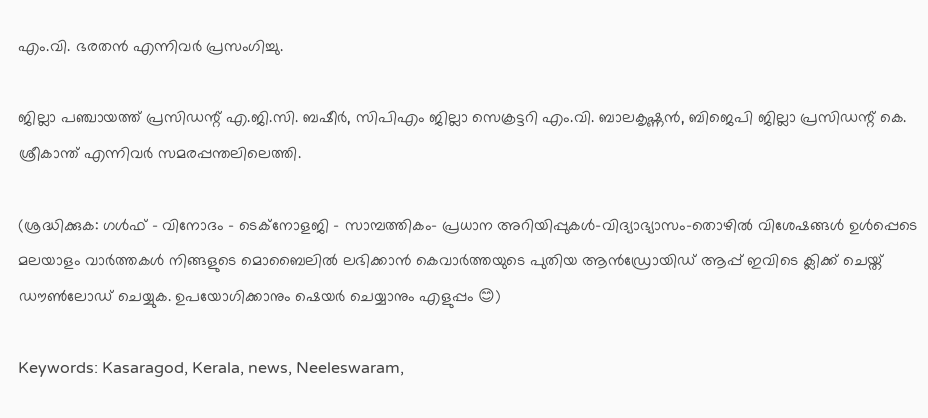എം.വി. ഭരതന്‍ എന്നിവര്‍ പ്രസംഗിച്ചു.

ജില്ലാ പഞ്ചായത്ത് പ്രസിഡന്റ് എ.ജി.സി. ബഷീര്‍, സിപിഎം ജില്ലാ സെക്രട്ടറി എം.വി. ബാലകൃഷ്ണന്‍, ബിജെപി ജില്ലാ പ്രസിഡന്റ് കെ. ശ്രീകാന്ത് എന്നിവര്‍ സമരപ്പന്തലിലെത്തി.

(ശ്രദ്ധിക്കുക: ഗൾഫ് - വിനോദം - ടെക്നോളജി - സാമ്പത്തികം- പ്രധാന അറിയിപ്പുകൾ-വിദ്യാഭ്യാസം-തൊഴിൽ വിശേഷങ്ങൾ ഉൾപ്പെടെ മലയാളം വാർത്തകൾ നിങ്ങളുടെ മൊബൈലിൽ ലഭിക്കാൻ കെവാർത്തയുടെ പുതിയ ആൻഡ്രോയിഡ് ആപ്പ് ഇവിടെ ക്ലിക്ക് ചെയ്ത് ഡൗൺലോഡ് ചെയ്യുക. ഉപയോഗിക്കാനും ഷെയർ ചെയ്യാനും എളുപ്പം 😊)

Keywords: Kasaragod, Kerala, news, Neeleswaram,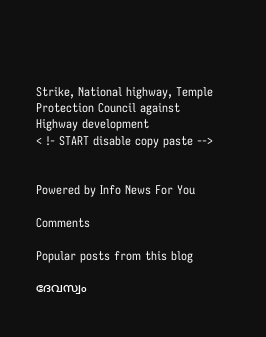Strike, National highway, Temple Protection Council against Highway development
< !- START disable copy paste -->


Powered by Info News For You

Comments

Popular posts from this blog

ദേവസ്വം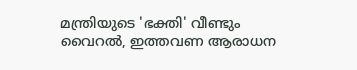മന്ത്രിയുടെ 'ഭക്തി' വീണ്ടും വൈറല്‍, ഇത്തവണ ആരാധന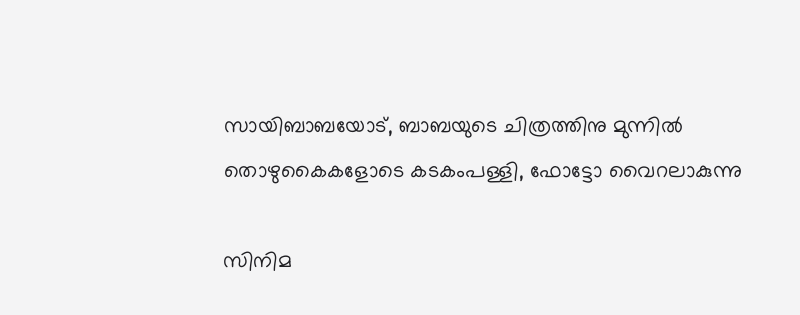സായിബാബയോട്, ബാബയുടെ ചിത്രത്തിനു മുന്നില്‍ തൊഴുകൈകളോടെ കടകംപള്ളി, ഫോട്ടോ വൈറലാകുന്നു

സിനിമ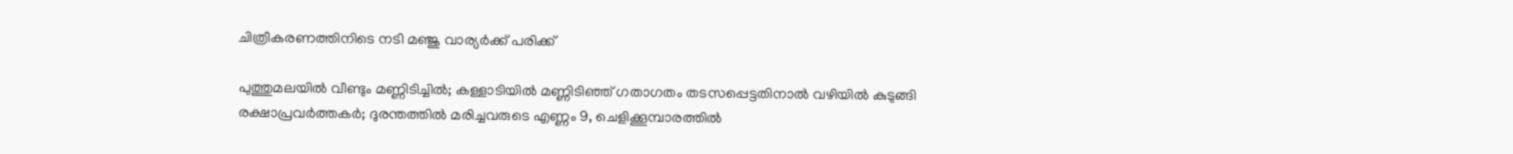ചിത്രീകരണത്തിനിടെ നടി മഞ്ജു വാര്യര്‍ക്ക് പരിക്ക്

പുത്തുമലയില്‍ വീണ്ടും മണ്ണിടിച്ചില്‍; കള്ളാടിയില്‍ മണ്ണിടിഞ്ഞ് ഗതാഗതം തടസപ്പെട്ടതിനാല്‍ വഴിയില്‍ കുടുങ്ങി രക്ഷാപ്രവര്‍ത്തകര്‍; ദുരന്തത്തില്‍ മരിച്ചവരുടെ എണ്ണം 9, ചെളിക്കൂമ്പാരത്തില്‍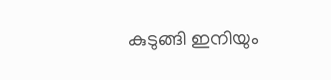കുടുങ്ങി ഇനിയും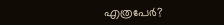എത്രപേര്‍?